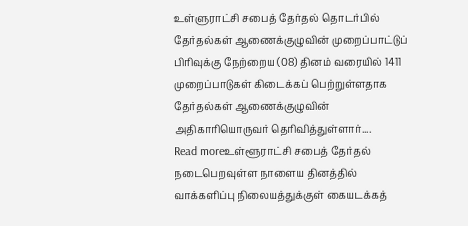உள்ளுராட்சி சபைத் தேர்தல் தொடர்பில் தேர்தல்கள் ஆணைக்குழுவின் முறைப்பாட்டுப் பிரிவுக்கு நேற்றைய (08) தினம் வரையில் 1411 முறைப்பாடுகள் கிடைக்கப் பெற்றுள்ளதாக தேர்தல்கள் ஆணைக்குழுவின் அதிகாரியொருவர் தெரிவித்துள்ளார்....
Read moreஉள்ளூராட்சி சபைத் தேர்தல் நடைபெறவுள்ள நாளைய தினத்தில் வாக்களிப்பு நிலையத்துக்குள் கையடக்கத்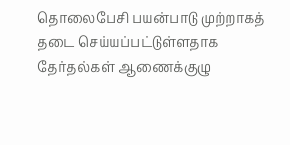தொலைபேசி பயன்பாடு முற்றாகத் தடை செய்யப்பட்டுள்ளதாக தேர்தல்கள் ஆணைக்குழு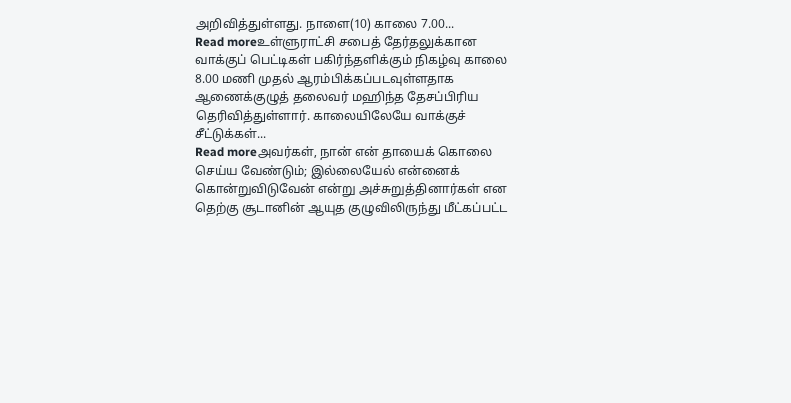அறிவித்துள்ளது. நாளை(10) காலை 7.00...
Read moreஉள்ளுராட்சி சபைத் தேர்தலுக்கான வாக்குப் பெட்டிகள் பகிர்ந்தளிக்கும் நிகழ்வு காலை 8.00 மணி முதல் ஆரம்பிக்கப்படவுள்ளதாக ஆணைக்குழுத் தலைவர் மஹிந்த தேசப்பிரிய தெரிவித்துள்ளார். காலையிலேயே வாக்குச் சீட்டுக்கள்...
Read moreஅவர்கள், நான் என் தாயைக் கொலை செய்ய வேண்டும்; இல்லையேல் என்னைக் கொன்றுவிடுவேன் என்று அச்சுறுத்தினார்கள் என தெற்கு சூடானின் ஆயுத குழுவிலிருந்து மீட்கப்பட்ட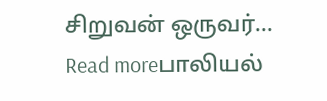சிறுவன் ஒருவர்...
Read moreபாலியல்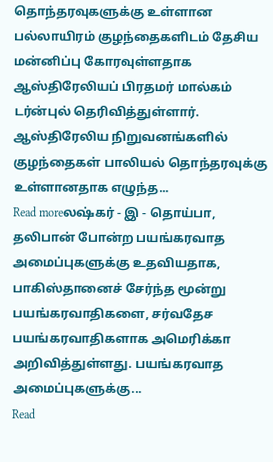தொந்தரவுகளுக்கு உள்ளான பல்லாயிரம் குழந்தைகளிடம் தேசிய மன்னிப்பு கோரவுள்ளதாக ஆஸ்திரேலியப் பிரதமர் மால்கம் டர்ன்புல் தெரிவித்துள்ளார். ஆஸ்திரேலிய நிறுவனங்களில் குழந்தைகள் பாலியல் தொந்தரவுக்கு உள்ளானதாக எழுந்த...
Read moreலஷ்கர் - இ - தொய்பா, தலிபான் போன்ற பயங்கரவாத அமைப்புகளுக்கு உதவியதாக, பாகிஸ்தானைச் சேர்ந்த மூன்று பயங்கரவாதிகளை, சர்வதேச பயங்கரவாதிகளாக அமெரிக்கா அறிவித்துள்ளது. பயங்கரவாத அமைப்புகளுக்கு...
Read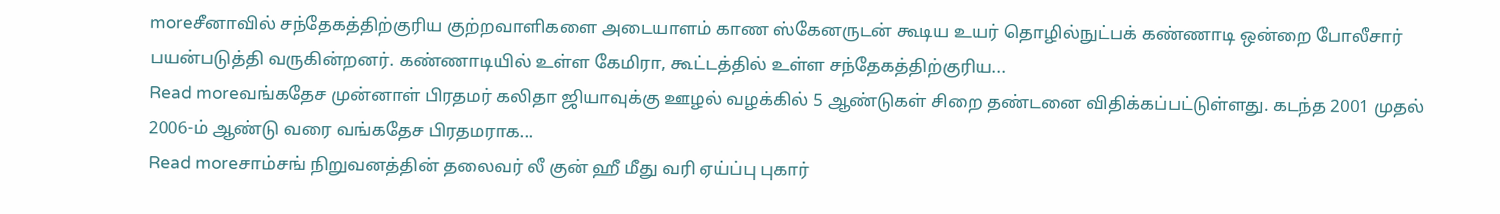moreசீனாவில் சந்தேகத்திற்குரிய குற்றவாளிகளை அடையாளம் காண ஸ்கேனருடன் கூடிய உயர் தொழில்நுட்பக் கண்ணாடி ஒன்றை போலீசார் பயன்படுத்தி வருகின்றனர். கண்ணாடியில் உள்ள கேமிரா, கூட்டத்தில் உள்ள சந்தேகத்திற்குரிய...
Read moreவங்கதேச முன்னாள் பிரதமர் கலிதா ஜியாவுக்கு ஊழல் வழக்கில் 5 ஆண்டுகள் சிறை தண்டனை விதிக்கப்பட்டுள்ளது. கடந்த 2001 முதல் 2006-ம் ஆண்டு வரை வங்கதேச பிரதமராக...
Read moreசாம்சங் நிறுவனத்தின் தலைவர் லீ குன் ஹீ மீது வரி ஏய்ப்பு புகார்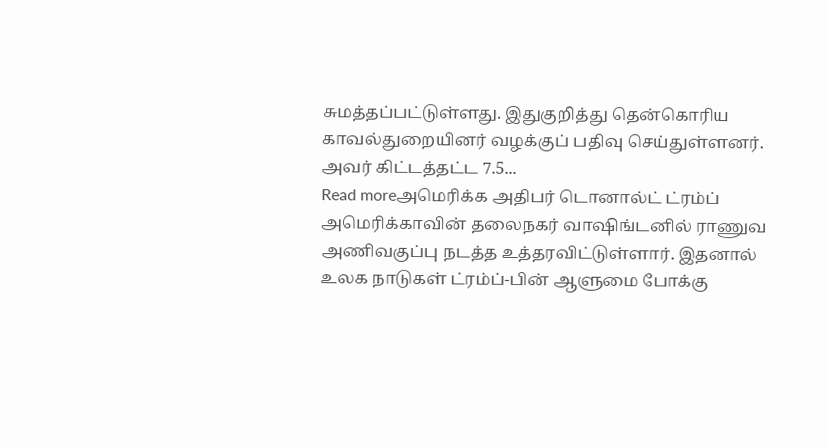சுமத்தப்பட்டுள்ளது. இதுகுறித்து தென்கொரிய காவல்துறையினர் வழக்குப் பதிவு செய்துள்ளனர். அவர் கிட்டத்தட்ட 7.5...
Read moreஅமெரிக்க அதிபர் டொனால்ட் ட்ரம்ப் அமெரிக்காவின் தலைநகர் வாஷிங்டனில் ராணுவ அணிவகுப்பு நடத்த உத்தரவிட்டுள்ளார். இதனால் உலக நாடுகள் ட்ரம்ப்-பின் ஆளுமை போக்கு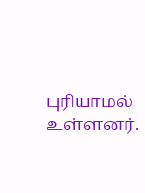புரியாமல் உள்ளனர்.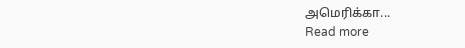அமெரிக்கா...
Read more